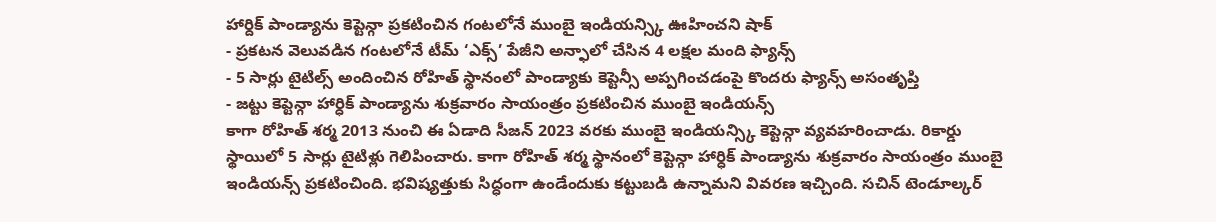హార్దిక్ పాండ్యాను కెప్టెన్గా ప్రకటించిన గంటలోనే ముంబై ఇండియన్స్కి ఊహించని షాక్
- ప్రకటన వెలువడిన గంటలోనే టీమ్ ‘ఎక్స్’ పేజీని అన్ఫాలో చేసిన 4 లక్షల మంది ఫ్యాన్స్
- 5 సార్లు టైటిల్స్ అందించిన రోహిత్ స్థానంలో పాండ్యాకు కెప్టెన్సీ అప్పగించడంపై కొందరు ఫ్యాన్స్ అసంతృప్తి
- జట్టు కెప్టెన్గా హార్ధిక్ పాండ్యాను శుక్రవారం సాయంత్రం ప్రకటించిన ముంబై ఇండియన్స్
కాగా రోహిత్ శర్మ 2013 నుంచి ఈ ఏడాది సీజన్ 2023 వరకు ముంబై ఇండియన్స్కి కెప్టెన్గా వ్యవహరించాడు. రికార్డు స్థాయిలో 5 సార్లు టైటిళ్లు గెలిపించారు. కాగా రోహిత్ శర్మ స్థానంలో కెప్టెన్గా హార్ధిక్ పాండ్యాను శుక్రవారం సాయంత్రం ముంబై ఇండియన్స్ ప్రకటించింది. భవిష్యత్తుకు సిద్ధంగా ఉండేందుకు కట్టుబడి ఉన్నామని వివరణ ఇచ్చింది. సచిన్ టెండూల్కర్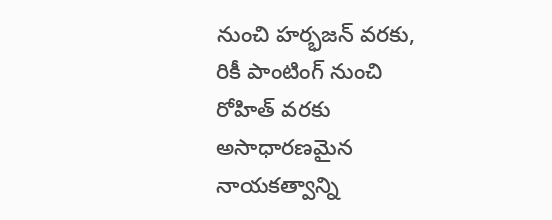నుంచి హర్భజన్ వరకు, రికీ పాంటింగ్ నుంచి రోహిత్ వరకు అసాధారణమైన నాయకత్వాన్ని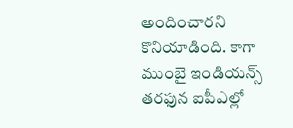అందించారని కొనియాడింది. కాగా ముంబై ఇండియన్స్ తరఫున ఐపీఎల్లో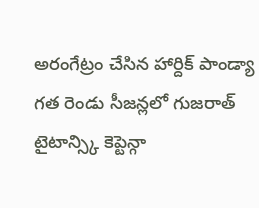అరంగేట్రం చేసిన హార్దిక్ పాండ్యా గత రెండు సీజన్లలో గుజరాత్ టైటాన్స్కి కెప్టెన్గా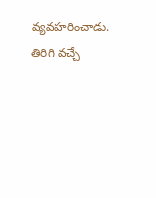వ్యవహరించాడు. తిరిగి వచ్చే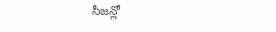సీజన్లో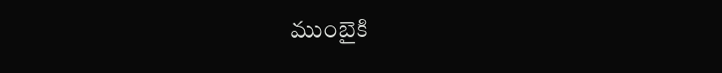ముంబైకి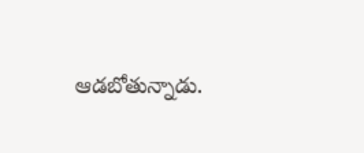ఆడబోతున్నాడు.